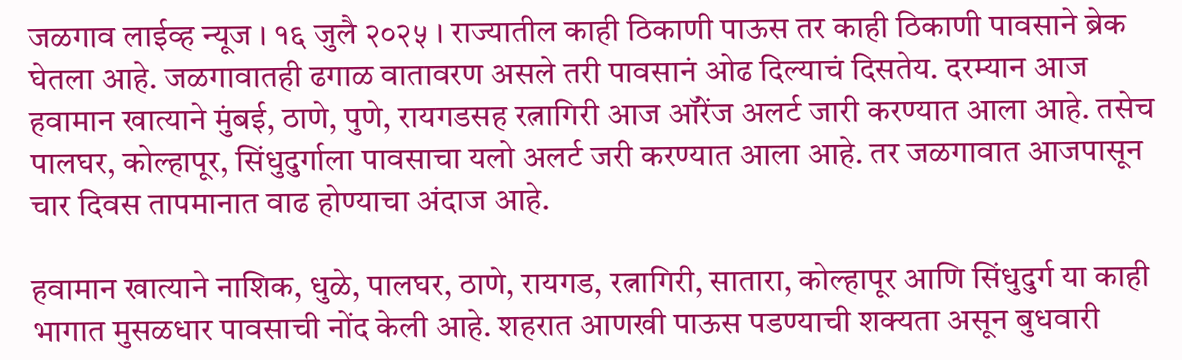जळगाव लाईव्ह न्यूज । १६ जुलै २०२५ । राज्यातील काही ठिकाणी पाऊस तर काही ठिकाणी पावसाने ब्रेक घेतला आहे. जळगावातही ढगाळ वातावरण असले तरी पावसानं ओढ दिल्याचं दिसतेय. दरम्यान आज हवामान खात्याने मुंबई, ठाणे, पुणे, रायगडसह रत्नागिरी आज ऑरेंज अलर्ट जारी करण्यात आला आहे. तसेच पालघर, कोल्हापूर, सिंधुदुर्गाला पावसाचा यलो अलर्ट जरी करण्यात आला आहे. तर जळगावात आजपासून चार दिवस तापमानात वाढ होण्याचा अंदाज आहे.

हवामान खात्याने नाशिक, धुळे, पालघर, ठाणे, रायगड, रत्नागिरी, सातारा, कोल्हापूर आणि सिंधुदुर्ग या काही भागात मुसळधार पावसाची नोंद केली आहे. शहरात आणखी पाऊस पडण्याची शक्यता असून बुधवारी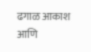ढगाळ आकाश आणि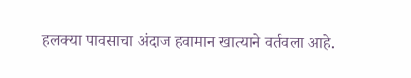हलक्या पावसाचा अंदाज हवामान खात्याने वर्तवला आहे.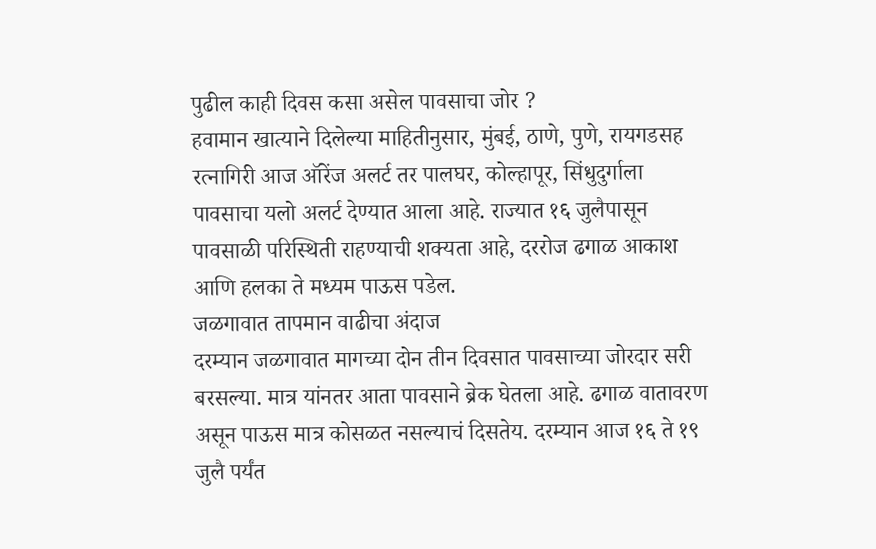पुढील काही दिवस कसा असेल पावसाचा जोर ?
हवामान खात्याने दिलेल्या माहितीनुसार, मुंबई, ठाणे, पुणे, रायगडसह रत्नागिरी आज ऑरेंज अलर्ट तर पालघर, कोल्हापूर, सिंधुदुर्गाला पावसाचा यलो अलर्ट देण्यात आला आहे. राज्यात १६ जुलैपासून पावसाळी परिस्थिती राहण्याची शक्यता आहे, दररोज ढगाळ आकाश आणि हलका ते मध्यम पाऊस पडेल.
जळगावात तापमान वाढीचा अंदाज
दरम्यान जळगावात मागच्या दोन तीन दिवसात पावसाच्या जोरदार सरी बरसल्या. मात्र यांनतर आता पावसाने ब्रेक घेतला आहे. ढगाळ वातावरण असून पाऊस मात्र कोसळत नसल्याचं दिसतेय. दरम्यान आज १६ ते १९ जुलै पर्यंत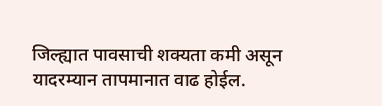जिल्ह्यात पावसाची शक्यता कमी असून यादरम्यान तापमानात वाढ होईल.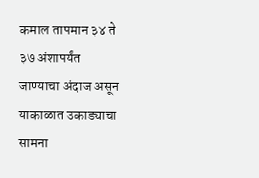कमाल तापमान ३४ ते ३७ अंशापर्यंत जाण्याचा अंदाज असून याकाळात उकाड्याचा सामना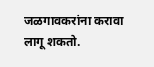जळगावकरांना करावा लागू शकतो.